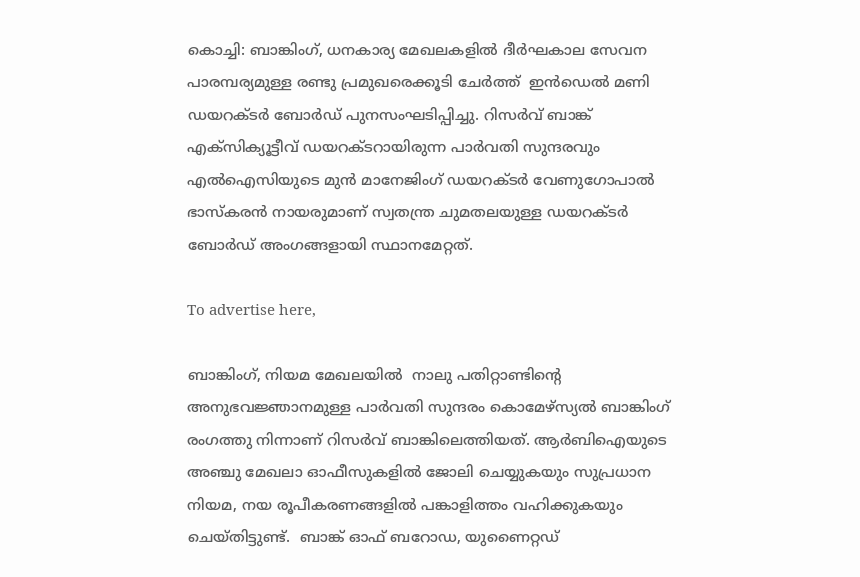കൊച്ചി: ബാങ്കിംഗ്, ധനകാര്യ മേഖലകളില്‍ ദീര്‍ഘകാല സേവന പാരമ്പര്യമുള്ള രണ്ടു പ്രമുഖരെക്കൂടി ചേര്‍ത്ത്  ഇന്‍ഡെല്‍ മണി ഡയറക്ടര്‍ ബോര്‍ഡ് പുനസംഘടിപ്പിച്ചു. റിസര്‍വ് ബാങ്ക് എക്സിക്യൂട്ടീവ് ഡയറക്ടറായിരുന്ന പാര്‍വതി സുന്ദരവും  എല്‍ഐസിയുടെ മുന്‍ മാനേജിംഗ് ഡയറക്ടര്‍ വേണുഗോപാല്‍ ഭാസ്‌കരന്‍ നായരുമാണ് സ്വതന്ത്ര ചുമതലയുള്ള ഡയറക്ടര്‍ ബോര്‍ഡ് അംഗങ്ങളായി സ്ഥാനമേറ്റത്.

To advertise here,

ബാങ്കിംഗ്, നിയമ മേഖലയില്‍  നാലു പതിറ്റാണ്ടിന്റെ  അനുഭവജ്ഞാനമുള്ള പാര്‍വതി സുന്ദരം കൊമേഴ്സ്യല്‍ ബാങ്കിംഗ് രംഗത്തു നിന്നാണ് റിസര്‍വ് ബാങ്കിലെത്തിയത്. ആര്‍ബിഐയുടെ അഞ്ചു മേഖലാ ഓഫീസുകളില്‍ ജോലി ചെയ്യുകയും സുപ്രധാന നിയമ, നയ രൂപീകരണങ്ങളില്‍ പങ്കാളിത്തം വഹിക്കുകയും ചെയ്തിട്ടുണ്ട്.  ബാങ്ക് ഓഫ് ബറോഡ, യുണൈറ്റഡ്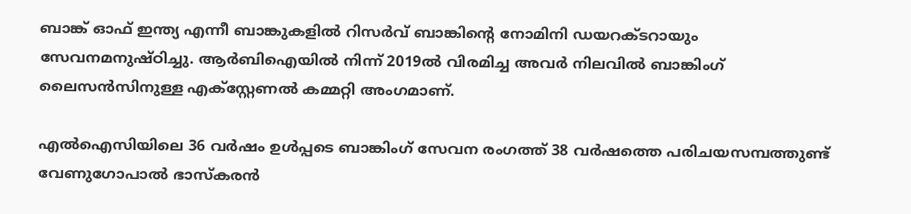ബാങ്ക് ഓഫ് ഇന്ത്യ എന്നീ ബാങ്കുകളില്‍ റിസര്‍വ് ബാങ്കിന്റെ നോമിനി ഡയറക്ടറായും സേവനമനുഷ്ഠിച്ചു. ആര്‍ബിഐയില്‍ നിന്ന് 2019ല്‍ വിരമിച്ച അവര്‍ നിലവില്‍ ബാങ്കിംഗ് ലൈസന്‍സിനുള്ള എക്സ്റ്റേണല്‍ കമ്മറ്റി അംഗമാണ്.

എല്‍ഐസിയിലെ 36 വര്‍ഷം ഉള്‍പ്പടെ ബാങ്കിംഗ് സേവന രംഗത്ത് 38 വര്‍ഷത്തെ പരിചയസമ്പത്തുണ്ട്  വേണുഗോപാല്‍ ഭാസ്‌കരന്‍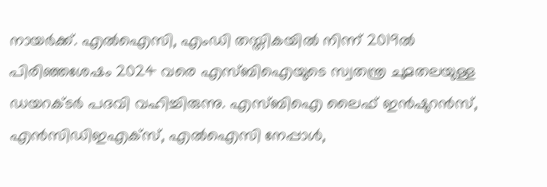നായര്‍ക്ക്. എല്‍ഐസി, എംഡി തസ്തികയില്‍ നിന്ന് 2019ല്‍ പിരിഞ്ഞശേഷം 2024 വരെ എസ്ബിഐയുടെ സ്വതന്ത്ര ചുമതലയുള്ള ഡയറക്ടര്‍ പദവി വഹിച്ചിരുന്നു. എസ്ബിഐ ലൈഫ് ഇന്‍ഷുറന്‍സ്,  എന്‍സിഡിഇഎക്സ്, എല്‍ഐസി നേപ്പാള്‍,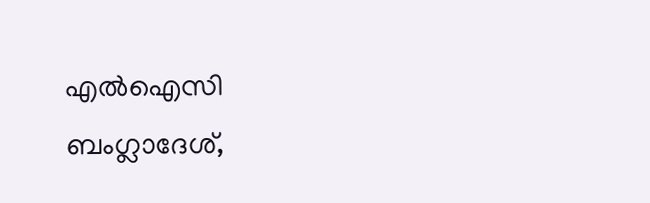എല്‍ഐസി ബംഗ്ലാദേശ്,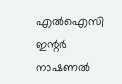എല്‍ഐസി ഇന്റര്‍ നാഷണല്‍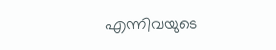എന്നിവയുടെ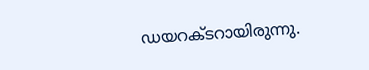ഡയറക്ടറായിരുന്നു.